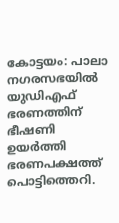കോട്ടയം: പാലാ നഗരസഭയിൽ യുഡിഎഫ് ഭരണത്തിന് ഭീഷണി ഉയർത്തി ഭരണപക്ഷത്ത് പൊട്ടിത്തെറി.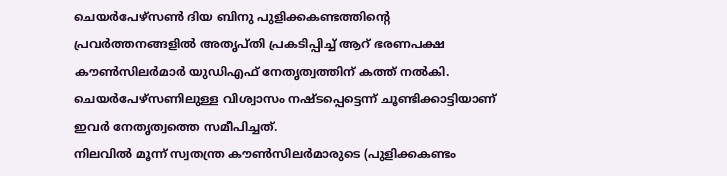ചെയർപേഴ്സൺ ദിയ ബിനു പുളിക്കകണ്ടത്തിന്റെ പ്രവർത്തനങ്ങളിൽ അതൃപ്തി പ്രകടിപ്പിച്ച് ആറ് ഭരണപക്ഷ കൗൺസിലർമാർ യുഡിഎഫ് നേതൃത്വത്തിന് കത്ത് നൽകി. ചെയർപേഴ്സണിലുള്ള വിശ്വാസം നഷ്ടപ്പെട്ടെന്ന് ചൂണ്ടിക്കാട്ടിയാണ് ഇവർ നേതൃത്വത്തെ സമീപിച്ചത്.
നിലവിൽ മൂന്ന് സ്വതന്ത്ര കൗൺസിലർമാരുടെ (പുളിക്കകണ്ടം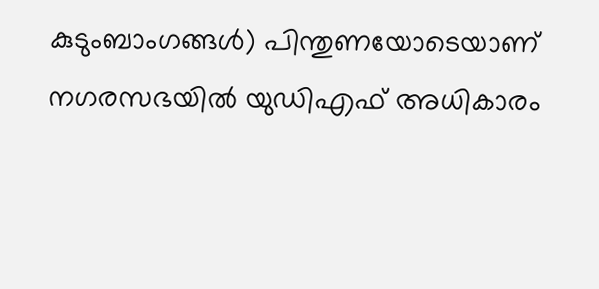കുടുംബാംഗങ്ങൾ) പിന്തുണയോടെയാണ് നഗരസഭയിൽ യുഡിഎഫ് അധികാരം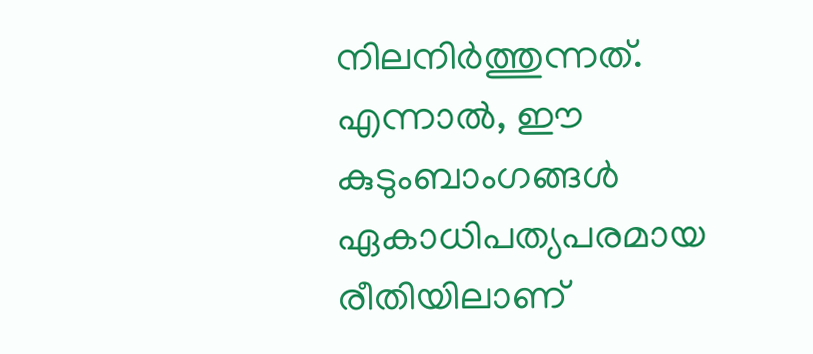നിലനിർത്തുന്നത്. എന്നാൽ, ഈ കുടുംബാംഗങ്ങൾ ഏകാധിപത്യപരമായ രീതിയിലാണ്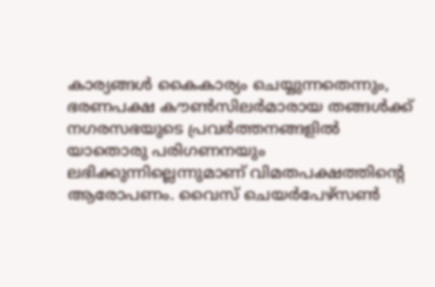കാര്യങ്ങൾ കൈകാര്യം ചെയ്യുന്നതെന്നും, ഭരണപക്ഷ കൗൺസിലർമാരായ തങ്ങൾക്ക് നഗരസഭയുടെ പ്രവർത്തനങ്ങളിൽ യാതൊരു പരിഗണനയും ലഭിക്കുന്നില്ലെന്നുമാണ് വിമതപക്ഷത്തിന്റെ ആരോപണം. വൈസ് ചെയർപേഴ്സൺ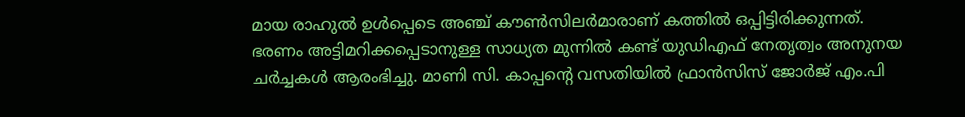മായ രാഹുൽ ഉൾപ്പെടെ അഞ്ച് കൗൺസിലർമാരാണ് കത്തിൽ ഒപ്പിട്ടിരിക്കുന്നത്.
ഭരണം അട്ടിമറിക്കപ്പെടാനുള്ള സാധ്യത മുന്നിൽ കണ്ട് യുഡിഎഫ് നേതൃത്വം അനുനയ ചർച്ചകൾ ആരംഭിച്ചു. മാണി സി. കാപ്പന്റെ വസതിയിൽ ഫ്രാൻസിസ് ജോർജ് എം.പി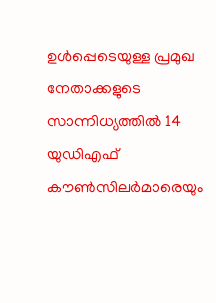ഉൾപ്പെടെയുള്ള പ്രമുഖ നേതാക്കളുടെ സാന്നിധ്യത്തിൽ 14 യുഡിഎഫ് കൗൺസിലർമാരെയും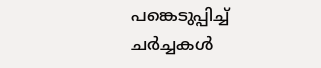പങ്കെടുപ്പിച്ച് ചർച്ചകൾ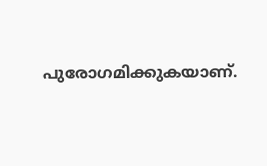പുരോഗമിക്കുകയാണ്.